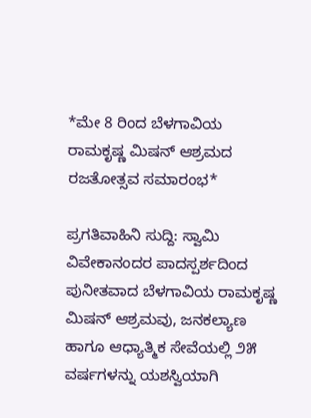*ಮೇ 8 ರಿಂದ ಬೆಳಗಾವಿಯ ರಾಮಕೃಷ್ಣ ಮಿಷನ್ ಆಶ್ರಮದ ರಜತೋತ್ಸವ ಸಮಾರಂಭ*

ಪ್ರಗತಿವಾಹಿನಿ ಸುದ್ದಿ: ಸ್ವಾಮಿ ವಿವೇಕಾನಂದರ ಪಾದಸ್ಪರ್ಶದಿಂದ ಪುನೀತವಾದ ಬೆಳಗಾವಿಯ ರಾಮಕೃಷ್ಣ ಮಿಷನ್ ಆಶ್ರಮವು, ಜನಕಲ್ಯಾಣ ಹಾಗೂ ಆಧ್ಯಾತ್ಮಿಕ ಸೇವೆಯಲ್ಲಿ ೨೫ ವರ್ಷಗಳನ್ನು ಯಶಸ್ವಿಯಾಗಿ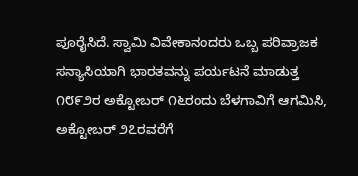ಪೂರೈಸಿದೆ. ಸ್ವಾಮಿ ವಿವೇಕಾನಂದರು ಒಬ್ಬ ಪರಿವ್ರಾಜಕ ಸನ್ಯಾಸಿಯಾಗಿ ಭಾರತವನ್ನು ಪರ್ಯಟನೆ ಮಾಡುತ್ತ ೧೮೯೨ರ ಅಕ್ಟೋಬರ್ ೧೬ರಂದು ಬೆಳಗಾವಿಗೆ ಆಗಮಿಸಿ, ಅಕ್ಟೋಬರ್ ೨೭ರವರೆಗೆ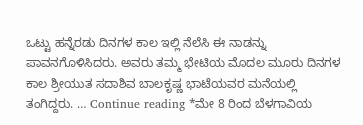ಒಟ್ಟು ಹನ್ನೆರಡು ದಿನಗಳ ಕಾಲ ಇಲ್ಲಿ ನೆಲೆಸಿ ಈ ನಾಡನ್ನು ಪಾವನಗೊಳಿಸಿದರು. ಅವರು ತಮ್ಮ ಭೇಟಿಯ ಮೊದಲ ಮೂರು ದಿನಗಳ ಕಾಲ ಶ್ರೀಯುತ ಸದಾಶಿವ ಬಾಲಕೃಷ್ಣ ಭಾಟೆಯವರ ಮನೆಯಲ್ಲಿ ತಂಗಿದ್ದರು. … Continue reading *ಮೇ 8 ರಿಂದ ಬೆಳಗಾವಿಯ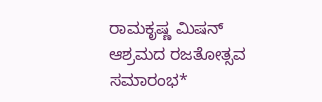ರಾಮಕೃಷ್ಣ ಮಿಷನ್ ಆಶ್ರಮದ ರಜತೋತ್ಸವ ಸಮಾರಂಭ*